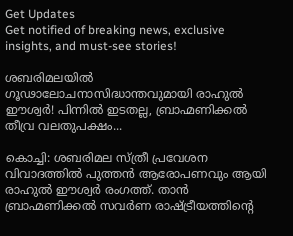Get Updates
Get notified of breaking news, exclusive insights, and must-see stories!

ശബരിമലയിൽ ഗൂഢാലോചനാസിദ്ധാന്തവുമായി രാഹുൽ ഈശ്വർ! പിന്നിൽ ഇടതല്ല, ബ്രാഹ്മണിക്കൽ തീവ്ര വലതുപക്ഷം...

കൊച്ചി: ശബരിമല സ്ത്രീ പ്രവേശന വിവാദത്തില്‍ പുത്തന്‍ ആരോപണവും ആയി രാഹുല്‍ ഈശ്വര്‍ രംഗത്ത്. താന്‍ ബ്രാഹ്മണിക്കല്‍ സവര്‍ണ രാഷ്ട്രീയത്തിന്റെ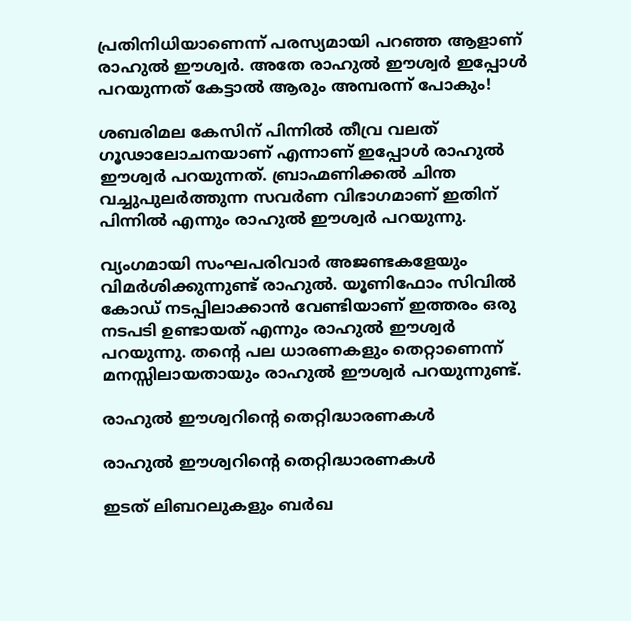പ്രതിനിധിയാണെന്ന് പരസ്യമായി പറഞ്ഞ ആളാണ് രാഹുല്‍ ഈശ്വര്‍. അതേ രാഹുല്‍ ഈശ്വര്‍ ഇപ്പോള്‍ പറയുന്നത് കേട്ടാല്‍ ആരും അമ്പരന്ന് പോകും!

ശബരിമല കേസിന് പിന്നില്‍ തീവ്ര വലത് ഗൂഢാലോചനയാണ് എന്നാണ് ഇപ്പോള്‍ രാഹുല്‍ ഈശ്വര്‍ പറയുന്നത്. ബ്രാഹ്മണിക്കല്‍ ചിന്ത വച്ചുപുലര്‍ത്തുന്ന സവര്‍ണ വിഭാഗമാണ് ഇതിന് പിന്നില്‍ എന്നും രാഹുല്‍ ഈശ്വര്‍ പറയുന്നു.

വ്യംഗമായി സംഘപരിവാര്‍ അജണ്ടകളേയും വിമര്‍ശിക്കുന്നുണ്ട് രാഹുല്‍. യൂണിഫോം സിവില്‍ കോഡ് നടപ്പിലാക്കാന്‍ വേണ്ടിയാണ് ഇത്തരം ഒരു നടപടി ഉണ്ടായത് എന്നും രാഹുല്‍ ഈശ്വര്‍ പറയുന്നു. തന്റെ പല ധാരണകളും തെറ്റാണെന്ന് മനസ്സിലായതായും രാഹുല്‍ ഈശ്വര്‍ പറയുന്നുണ്ട്.

രാഹുല്‍ ഈശ്വറിന്റെ തെറ്റിദ്ധാരണകള്‍

രാഹുല്‍ ഈശ്വറിന്റെ തെറ്റിദ്ധാരണകള്‍

ഇടത് ലിബറലുകളും ബര്‍ഖ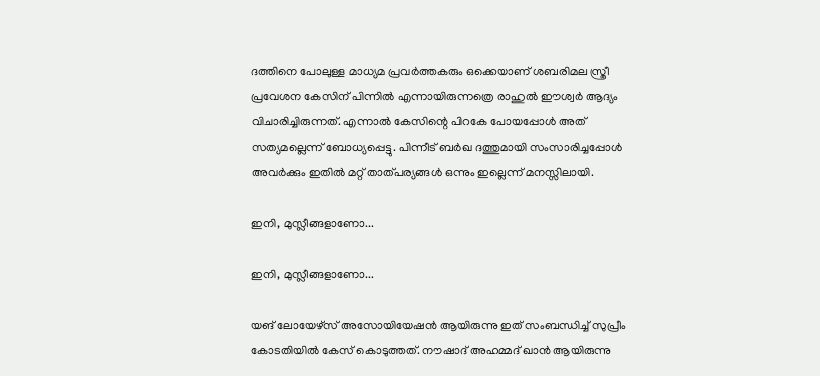ദത്തിനെ പോലുള്ള മാധ്യമ പ്രവര്‍ത്തകരും ഒക്കെയാണ് ശബരിമല സ്ത്രീ പ്രവേശന കേസിന് പിന്നില്‍ എന്നായിരുന്നത്രെ രാഹുല്‍ ഈശ്വര്‍ ആദ്യം വിചാരിച്ചിരുന്നത്. എന്നാല്‍ കേസിന്റെ പിറകേ പോയപ്പോള്‍ അത് സത്യമല്ലെന്ന് ബോധ്യപ്പെട്ടു. പിന്നീട് ബര്‍ഖ ദത്തുമായി സംസാരിച്ചപ്പോള്‍ അവര്‍ക്കും ഇതില്‍ മറ്റ് താത്പര്യങ്ങള്‍ ഒന്നും ഇല്ലെന്ന് മനസ്സിലായി.

ഇനി, മുസ്ലീങ്ങളാണോ...

ഇനി, മുസ്ലീങ്ങളാണോ...

യങ് ലോയേഴ്‌സ് അസോയിയേഷന്‍ ആയിരുന്നു ഇത് സംബന്ധിച്ച് സുപ്രീം കോടതിയില്‍ കേസ് കൊടുത്തത്. നൗഷാദ് അഹമ്മദ് ഖാന്‍ ആയിരുന്നു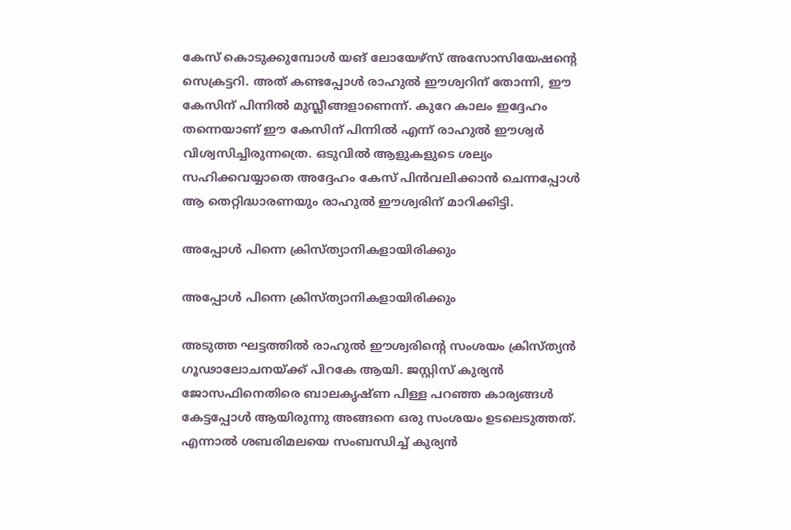കേസ് കൊടുക്കുമ്പോള്‍ യങ് ലോയേഴ്‌സ് അസോസിയേഷന്റെ സെക്രട്ടറി. അത് കണ്ടപ്പോള്‍ രാഹുല്‍ ഈശ്വറിന് തോന്നി, ഈ കേസിന് പിന്നില്‍ മുസ്ലീങ്ങളാണെന്ന്. കുറേ കാലം ഇദ്ദേഹം തന്നെയാണ് ഈ കേസിന് പിന്നില്‍ എന്ന് രാഹുല്‍ ഈശ്വര്‍ വിശ്വസിച്ചിരുന്നത്രെ. ഒടുവില്‍ ആളുകളുടെ ശല്യം സഹിക്കവയ്യാതെ അദ്ദേഹം കേസ് പിന്‍വലിക്കാന്‍ ചെന്നപ്പോള്‍ ആ തെറ്റിദ്ധാരണയും രാഹുല്‍ ഈശ്വരിന് മാറിക്കിട്ടി.

അപ്പോള്‍ പിന്നെ ക്രിസ്ത്യാനികളായിരിക്കും

അപ്പോള്‍ പിന്നെ ക്രിസ്ത്യാനികളായിരിക്കും

അടുത്ത ഘട്ടത്തില്‍ രാഹുല്‍ ഈശ്വരിന്റെ സംശയം ക്രിസ്ത്യന്‍ ഗൂഢാലോചനയ്ക്ക് പിറകേ ആയി. ജസ്റ്റിസ് കുര്യന്‍ ജോസഫിനെതിരെ ബാലകൃഷ്ണ പിള്ള പറഞ്ഞ കാര്യങ്ങള്‍ കേട്ടപ്പോള്‍ ആയിരുന്നു അങ്ങനെ ഒരു സംശയം ഉടലെടുത്തത്. എന്നാല്‍ ശബരിമലയെ സംബന്ധിച്ച് കുര്യന്‍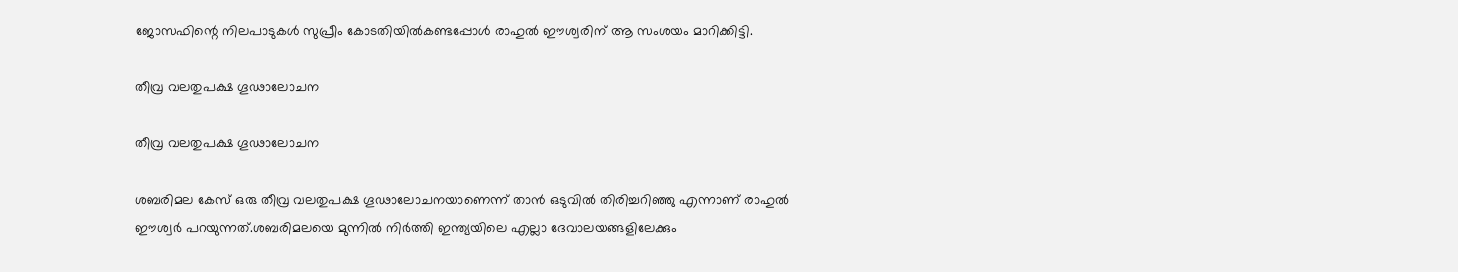ജോസഫിന്റെ നിലപാടുകള്‍ സുപ്രീം കോടതിയില്‍കണ്ടപ്പോള്‍ രാഹുല്‍ ഈശ്വരിന് ആ സംശയം മാറിക്കിട്ടി.

തീവ്ര വലതുപക്ഷ ഗൂഢാലോചന

തീവ്ര വലതുപക്ഷ ഗൂഢാലോചന

ശബരിമല കേസ് ഒരു തീവ്ര വലതുപക്ഷ ഗൂഢാലോചനയാണെന്ന് താന്‍ ഒടുവില്‍ തിരിച്ചറിഞ്ഞു എന്നാണ് രാഹുല്‍ ഈശ്വര്‍ പറയുന്നത്.ശബരിമലയെ മുന്നില്‍ നിര്‍ത്തി ഇന്ത്യയിലെ എല്ലാ ദേവാലയങ്ങളിലേക്കും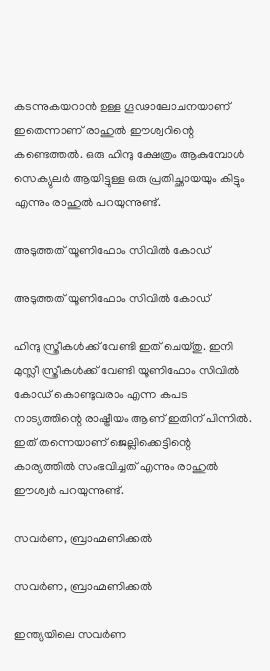കടന്നുകയറാന്‍ ഉള്ള ഗൂഢാലോചനയാണ് ഇതെന്നാണ് രാഹുല്‍ ഈശ്വറിന്റെ കണ്ടെത്തല്‍. ഒരു ഹിന്ദു ക്ഷേത്രം ആകുമ്പോള്‍ സെക്യുലര്‍ ആയിട്ടുള്ള ഒരു പ്രതിച്ഛായയും കിട്ടും എന്നും രാഹുല്‍ പറയുന്നുണ്ട്.

അടുത്തത് യൂണിഫോം സിവില്‍ കോഡ്

അടുത്തത് യൂണിഫോം സിവില്‍ കോഡ്

ഹിന്ദു സ്ത്രീകള്‍ക്ക് വേണ്ടി ഇത് ചെയ്തു. ഇനി മുസ്ലീ സ്ത്രീകള്‍ക്ക് വേണ്ടി യൂണിഫോം സിവില്‍ കോഡ് കൊണ്ടുവരാം എന്ന കപട നാട്യത്തിന്റെ രാഷ്ട്രീയം ആണ് ഇതിന് പിന്നില്‍. ഇത് തന്നെയാണ് ജെല്ലിക്കെട്ടിന്റെ കാര്യത്തില്‍ സംഭവിച്ചത് എന്നും രാഹുല്‍ ഈശ്വര്‍ പറയുന്നുണ്ട്.

സവര്‍ണ, ബ്രാഹ്മണിക്കല്‍

സവര്‍ണ, ബ്രാഹ്മണിക്കല്‍

ഇന്ത്യയിലെ സവര്‍ണ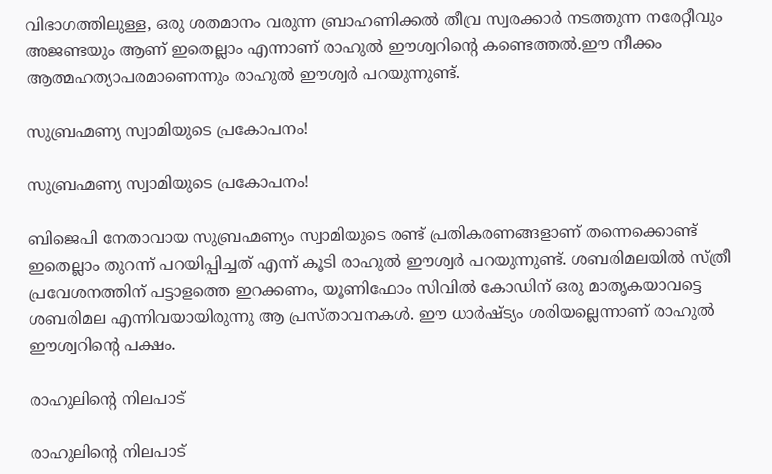വിഭാഗത്തിലുള്ള, ഒരു ശതമാനം വരുന്ന ബ്രാഹണിക്കല്‍ തീവ്ര സ്വരക്കാര്‍ നടത്തുന്ന നരേറ്റീവും അജണ്ടയും ആണ് ഇതെല്ലാം എന്നാണ് രാഹുല്‍ ഈശ്വറിന്റെ കണ്ടെത്തല്‍.ഈ നീക്കം ആത്മഹത്യാപരമാണെന്നും രാഹുല്‍ ഈശ്വര്‍ പറയുന്നുണ്ട്.

സുബ്രഹ്മണ്യ സ്വാമിയുടെ പ്രകോപനം!

സുബ്രഹ്മണ്യ സ്വാമിയുടെ പ്രകോപനം!

ബിജെപി നേതാവായ സുബ്രഹ്മണ്യം സ്വാമിയുടെ രണ്ട് പ്രതികരണങ്ങളാണ് തന്നെക്കൊണ്ട് ഇതെല്ലാം തുറന്ന് പറയിപ്പിച്ചത് എന്ന് കൂടി രാഹുല്‍ ഈശ്വര്‍ പറയുന്നുണ്ട്. ശബരിമലയില്‍ സ്ത്രീ പ്രവേശനത്തിന് പട്ടാളത്തെ ഇറക്കണം, യൂണിഫോം സിവില്‍ കോഡിന് ഒരു മാതൃകയാവട്ടെ ശബരിമല എന്നിവയായിരുന്നു ആ പ്രസ്താവനകള്‍. ഈ ധാര്‍ഷ്ട്യം ശരിയല്ലെന്നാണ് രാഹുല്‍ ഈശ്വറിന്റെ പക്ഷം.

രാഹുലിന്റെ നിലപാട്

രാഹുലിന്റെ നിലപാട്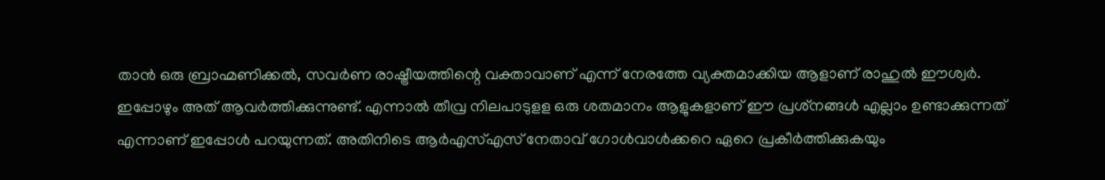താന്‍ ഒരു ബ്രാഹ്മണിക്കല്‍, സവര്‍ണ രാഷ്ട്രീയത്തിന്റെ വക്താവാണ് എന്ന് നേരത്തേ വ്യക്തമാക്കിയ ആളാണ് രാഹുല്‍ ഈശ്വര്‍. ഇപ്പോഴും അത് ആവര്‍ത്തിക്കുന്നുണ്ട്. എന്നാല്‍ തീവ്ര നിലപാടുളള ഒരു ശതമാനം ആളുകളാണ് ഈ പ്രശ്‌നങ്ങള്‍ എല്ലാം ഉണ്ടാക്കുന്നത് എന്നാണ് ഇപ്പോള്‍ പറയുന്നത്. അതിനിടെ ആര്‍എസ്എസ് നേതാവ് ഗോള്‍വാള്‍ക്കറെ ഏറെ പ്രകീര്‍ത്തിക്കുകയും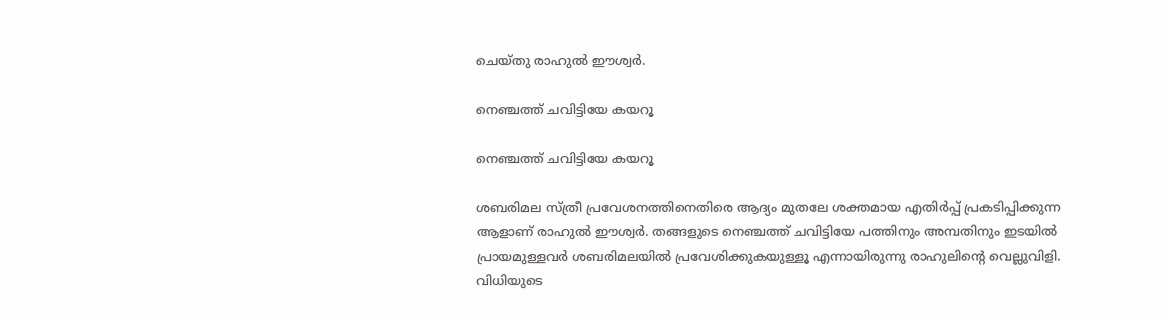ചെയ്തു രാഹുല്‍ ഈശ്വര്‍.

നെഞ്ചത്ത് ചവിട്ടിയേ കയറൂ

നെഞ്ചത്ത് ചവിട്ടിയേ കയറൂ

ശബരിമല സ്ത്രീ പ്രവേശനത്തിനെതിരെ ആദ്യം മുതലേ ശക്തമായ എതിര്‍പ്പ് പ്രകടിപ്പിക്കുന്ന ആളാണ് രാഹുല്‍ ഈശ്വര്‍. തങ്ങളുടെ നെഞ്ചത്ത് ചവിട്ടിയേ പത്തിനും അമ്പതിനും ഇടയില്‍ പ്രായമുള്ളവര്‍ ശബരിമലയില്‍ പ്രവേശിക്കുകയുള്ളൂ എന്നായിരുന്നു രാഹുലിന്റെ വെല്ലുവിളി. വിധിയുടെ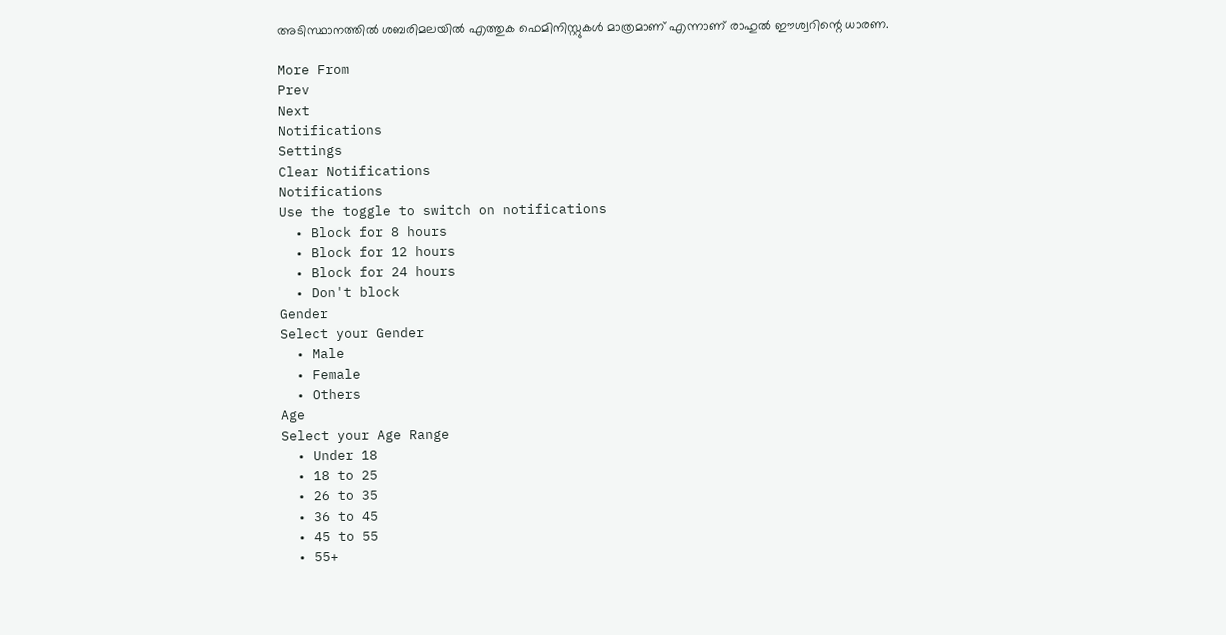അടിസ്ഥാനത്തില്‍ ശബരിമലയില്‍ എത്തുക ഫെമിനിസ്റ്റുകള്‍ മാത്രമാണ് എന്നാണ് രാഹുല്‍ ഈശ്വറിന്റെ ധാരണ.

More From
Prev
Next
Notifications
Settings
Clear Notifications
Notifications
Use the toggle to switch on notifications
  • Block for 8 hours
  • Block for 12 hours
  • Block for 24 hours
  • Don't block
Gender
Select your Gender
  • Male
  • Female
  • Others
Age
Select your Age Range
  • Under 18
  • 18 to 25
  • 26 to 35
  • 36 to 45
  • 45 to 55
  • 55+